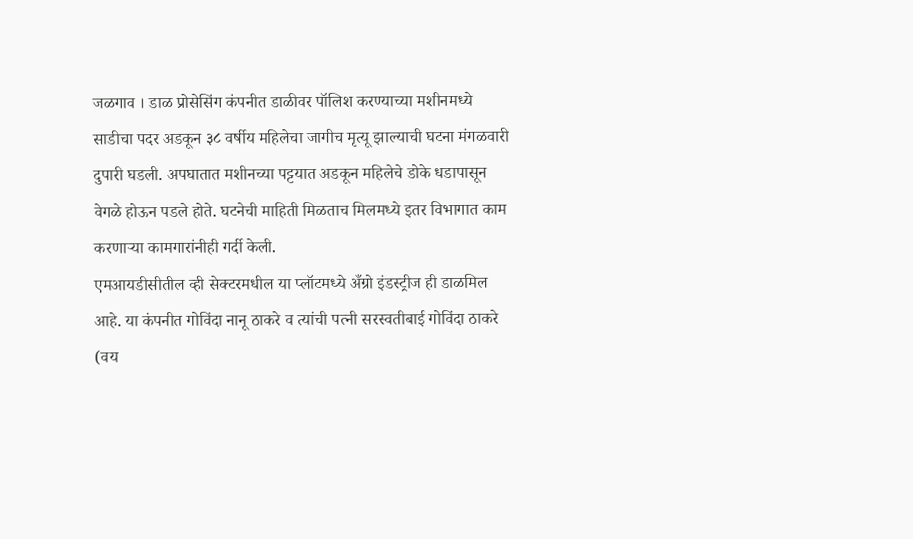जळगाव । डाळ प्रोसेसिंग कंपनीत डाळीवर पॉलिश करण्याच्या मशीनमध्ये साडीचा पदर अडकून ३८ वर्षीय महिलेचा जागीच मृत्यू झाल्याची घटना मंगळवारी दुपारी घडली. अपघातात मशीनच्या पट्टयात अडकून महिलेचे डोके धडापासून वेगळे होऊन पडले होते. घटनेची माहिती मिळताच मिलमध्ये इतर विभागात काम करणाऱ्या कामगारांनीही गर्दी केली.
एमआयडीसीतील व्ही सेक्टरमधील या प्लॉटमध्ये अँग्रो इंडस्ट्रीज ही डाळमिल आहे. या कंपनीत गोविंदा नानू ठाकरे व त्यांची पत्नी सरस्वतीबाई गोविंदा ठाकरे (वय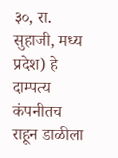३०, रा. सुहाजी, मध्य प्रदेश) हे दाम्पत्य कंपनीतच राहून डाळीला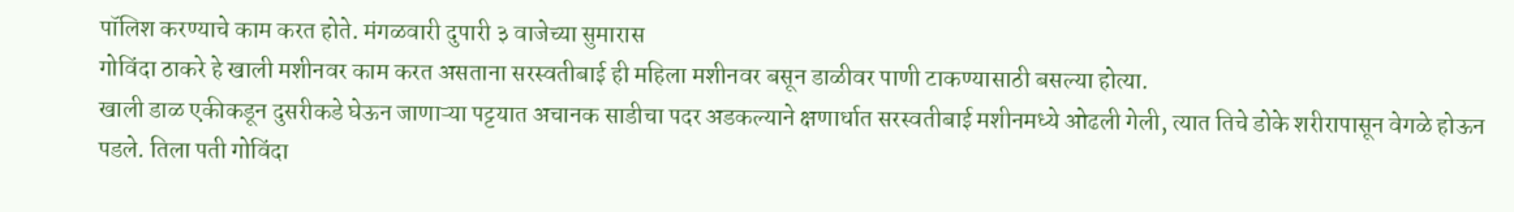पॉलिश करण्याचे काम करत होते. मंगळवारी दुपारी ३ वाजेच्या सुमारास
गोविंदा ठाकरे हे खाली मशीनवर काम करत असताना सरस्वतीबाई ही महिला मशीनवर बसून डाळीवर पाणी टाकण्यासाठी बसल्या होत्या.
खाली डाळ एकीकडून दुसरीकडे घेऊन जाणाऱ्या पट्टयात अचानक साडीचा पदर अडकल्याने क्षणार्धात सरस्वतीबाई मशीनमध्ये ओढली गेली, त्यात तिचे डोके शरीरापासून वेगळे होऊन पडले. तिला पती गोविंदा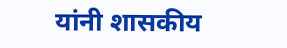यांनी शासकीय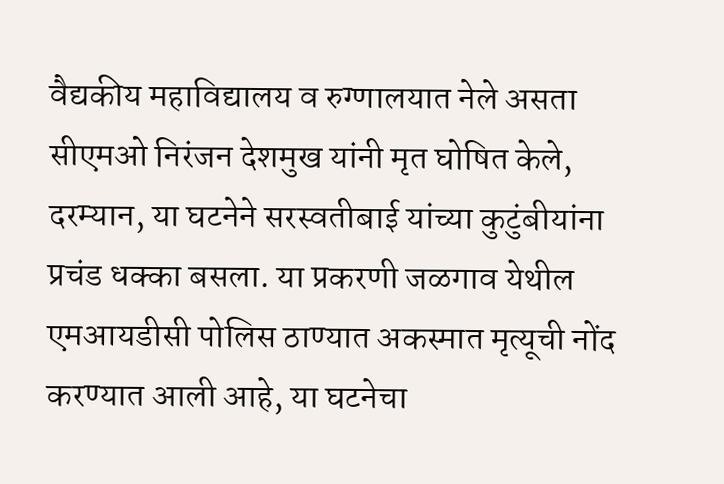वैद्यकीय महाविद्यालय व रुग्णालयात नेले असता सीएमओ निरंजन देशमुख यांनी मृत घोषित केले, दरम्यान, या घटनेने सरस्वतीबाई यांच्या कुटुंबीयांना प्रचंड धक्का बसला. या प्रकरणी जळगाव येथील एमआयडीसी पोलिस ठाण्यात अकस्मात मृत्यूची नोंद करण्यात आली आहे, या घटनेचा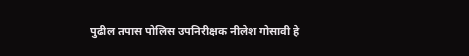पुढील तपास पोलिस उपनिरीक्षक नीलेश गोसावी हे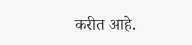करीत आहे.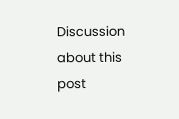Discussion about this post